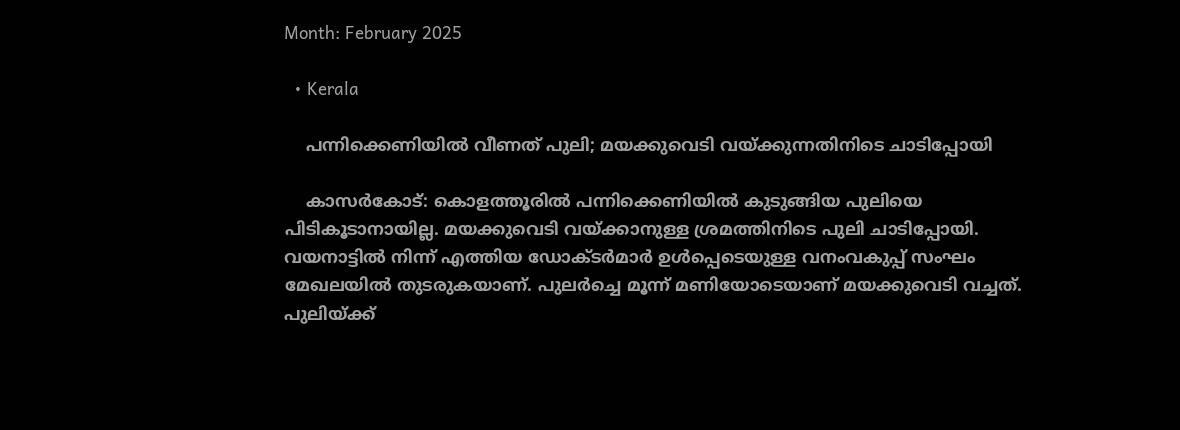Month: February 2025

  • Kerala

    പന്നിക്കെണിയില്‍ വീണത് പുലി; മയക്കുവെടി വയ്ക്കുന്നതിനിടെ ചാടിപ്പോയി

    കാസര്‍കോട്: കൊളത്തൂരില്‍ പന്നിക്കെണിയില്‍ കുടുങ്ങിയ പുലിയെ പിടികൂടാനായില്ല. മയക്കുവെടി വയ്ക്കാനുള്ള ശ്രമത്തിനിടെ പുലി ചാടിപ്പോയി. വയനാട്ടില്‍ നിന്ന് എത്തിയ ഡോക്ടര്‍മാര്‍ ഉള്‍പ്പെടെയുള്ള വനംവകുപ്പ് സംഘം മേഖലയില്‍ തുടരുകയാണ്. പുലര്‍ച്ചെ മൂന്ന് മണിയോടെയാണ് മയക്കുവെടി വച്ചത്. പുലിയ്ക്ക്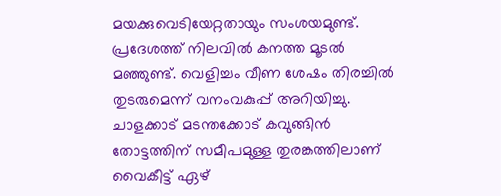മയക്കുവെടിയേറ്റതായും സംശയമുണ്ട്. പ്രദേശത്ത് നിലവില്‍ കനത്ത മൂടല്‍ മഞ്ഞുണ്ട്. വെളിച്ചം വീണ ശേഷം തിരച്ചില്‍ തുടരുമെന്ന് വനംവകുപ്പ് അറിയിച്ചു. ചാളക്കാട് മടന്തക്കോട് കവുങ്ങിന്‍ തോട്ടത്തിന് സമീപമുള്ള തുരങ്കത്തിലാണ് വൈകീട്ട് ഏഴ്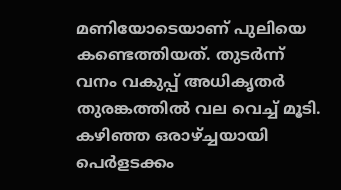മണിയോടെയാണ് പുലിയെ കണ്ടെത്തിയത്. തുടര്‍ന്ന് വനം വകുപ്പ് അധികൃതര്‍ തുരങ്കത്തില്‍ വല വെച്ച് മൂടി. കഴിഞ്ഞ ഒരാഴ്ച്ചയായി പെര്‍ളടക്കം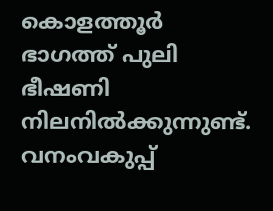കൊളത്തൂര്‍ ഭാഗത്ത് പുലി ഭീഷണി നിലനില്‍ക്കുന്നുണ്ട്. വനംവകുപ്പ്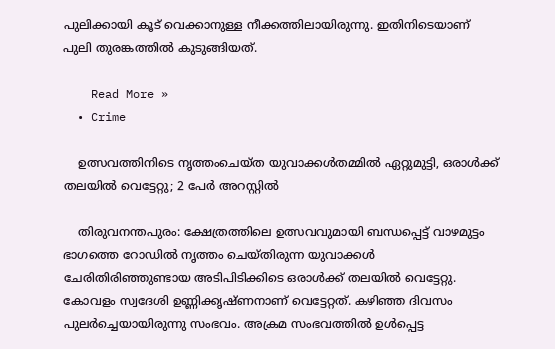പുലിക്കായി കൂട് വെക്കാനുള്ള നീക്കത്തിലായിരുന്നു. ഇതിനിടെയാണ് പുലി തുരങ്കത്തില്‍ കുടുങ്ങിയത്.

    Read More »
  • Crime

    ഉത്സവത്തിനിടെ നൃത്തംചെയ്ത യുവാക്കള്‍തമ്മില്‍ ഏറ്റുമുട്ടി, ഒരാള്‍ക്ക് തലയില്‍ വെട്ടേറ്റു; 2 പേര്‍ അറസ്റ്റില്‍

    തിരുവനന്തപുരം: ക്ഷേത്രത്തിലെ ഉത്സവവുമായി ബന്ധപ്പെട്ട് വാഴമുട്ടം ഭാഗത്തെ റോഡില്‍ നൃത്തം ചെയ്തിരുന്ന യുവാക്കള്‍ ചേരിതിരിഞ്ഞുണ്ടായ അടിപിടിക്കിടെ ഒരാള്‍ക്ക് തലയില്‍ വെട്ടേറ്റു. കോവളം സ്വദേശി ഉണ്ണിക്കൃഷ്ണനാണ് വെട്ടേറ്റത്. കഴിഞ്ഞ ദിവസം പുലര്‍ച്ചെയായിരുന്നു സംഭവം. അക്രമ സംഭവത്തില്‍ ഉള്‍പ്പെട്ട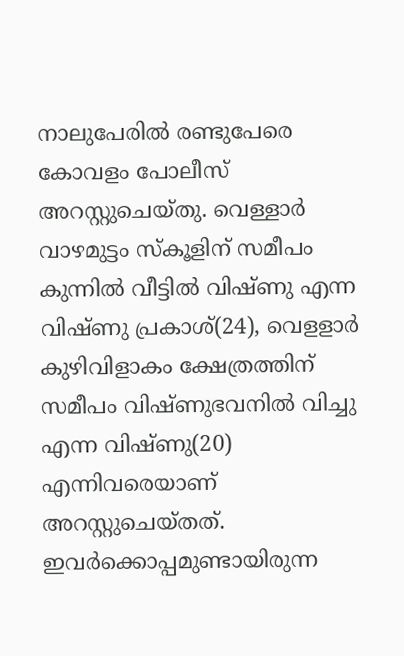നാലുപേരില്‍ രണ്ടുപേരെ കോവളം പോലീസ് അറസ്റ്റുചെയ്തു. വെള്ളാര്‍ വാഴമുട്ടം സ്‌കൂളിന് സമീപം കുന്നില്‍ വീട്ടില്‍ വിഷ്ണു എന്ന വിഷ്ണു പ്രകാശ്(24), വെളളാര്‍ കുഴിവിളാകം ക്ഷേത്രത്തിന് സമീപം വിഷ്ണുഭവനില്‍ വിച്ചു എന്ന വിഷ്ണു(20) എന്നിവരെയാണ് അറസ്റ്റുചെയ്തത്. ഇവര്‍ക്കൊപ്പമുണ്ടായിരുന്ന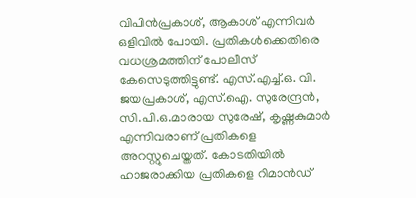വിപിന്‍പ്രകാശ്, ആകാശ് എന്നിവര്‍ ഒളിവില്‍ പോയി. പ്രതികള്‍ക്കെതിരെ വധശ്രമത്തിന് പോലീസ് കേസെടുത്തിട്ടുണ്ട്. എസ്.എച്ച്.ഒ. വി. ജയപ്രകാശ്, എസ്.ഐ. സുരേന്ദ്രന്‍, സി.പി.ഒ.മാരായ സുരേഷ്, കൃഷ്ണകുമാര്‍ എന്നിവരാണ് പ്രതികളെ അറസ്റ്റുചെയ്തത്. കോടതിയില്‍ ഹാജരാക്കിയ പ്രതികളെ റിമാന്‍ഡ്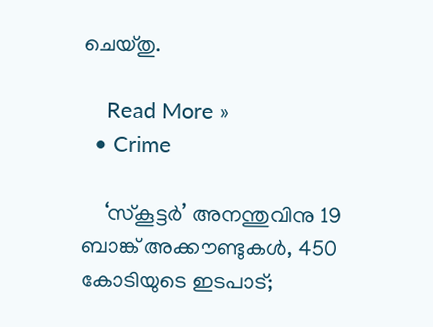ചെയ്തു.

    Read More »
  • Crime

    ‘സ്‌കൂട്ടര്‍’ അനന്തുവിനു 19 ബാങ്ക് അക്കൗണ്ടുകള്‍, 450 കോടിയുടെ ഇടപാട്;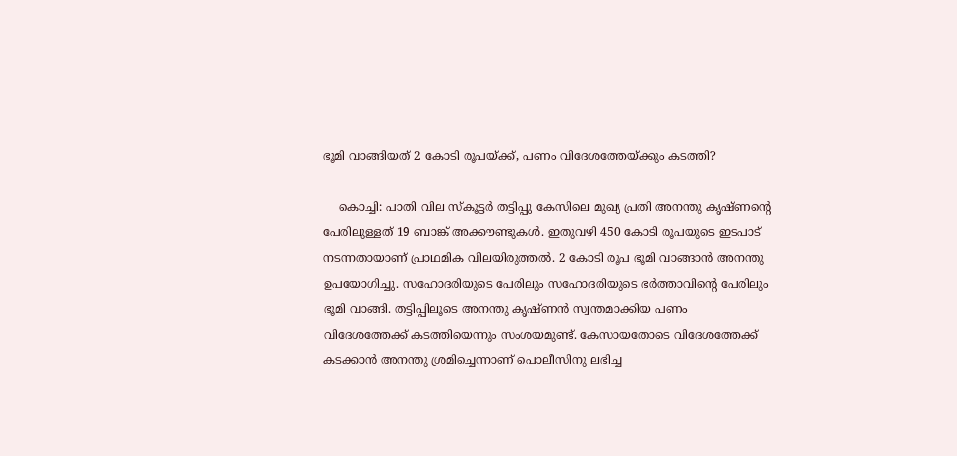ഭൂമി വാങ്ങിയത് 2 കോടി രൂപയ്ക്ക്, പണം വിദേശത്തേയ്ക്കും കടത്തി?

    കൊച്ചി: പാതി വില സ്‌കൂട്ടര്‍ തട്ടിപ്പു കേസിലെ മുഖ്യ പ്രതി അനന്തു കൃഷ്ണന്റെ പേരിലുള്ളത് 19 ബാങ്ക് അക്കൗണ്ടുകള്‍. ഇതുവഴി 450 കോടി രൂപയുടെ ഇടപാട് നടന്നതായാണ് പ്രാഥമിക വിലയിരുത്തല്‍. 2 കോടി രൂപ ഭൂമി വാങ്ങാന്‍ അനന്തു ഉപയോഗിച്ചു. സഹോദരിയുടെ പേരിലും സഹോദരിയുടെ ഭര്‍ത്താവിന്റെ പേരിലും ഭൂമി വാങ്ങി. തട്ടിപ്പിലൂടെ അനന്തു കൃഷ്ണന്‍ സ്വന്തമാക്കിയ പണം വിദേശത്തേക്ക് കടത്തിയെന്നും സംശയമുണ്ട്. കേസായതോടെ വിദേശത്തേക്ക് കടക്കാന്‍ അനന്തു ശ്രമിച്ചെന്നാണ് പൊലീസിനു ലഭിച്ച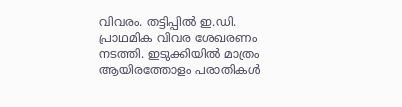വിവരം. തട്ടിപ്പില്‍ ഇ.ഡി. പ്രാഥമിക വിവര ശേഖരണം നടത്തി. ഇടുക്കിയില്‍ മാത്രം ആയിരത്തോളം പരാതികള്‍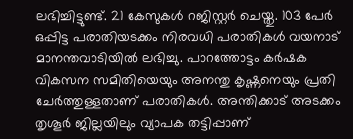ലഭിച്ചിട്ടുണ്ട്. 21 കേസുകള്‍ റജിസ്റ്റര്‍ ചെയ്തു. 103 പേര്‍ ഒപ്പിട്ട പരാതിയടക്കം നിരവധി പരാതികള്‍ വയനാട് മാനന്തവാടിയില്‍ ലഭിച്ചു. പാറത്തോട്ടം കര്‍ഷക വികസന സമിതിയെയും അനന്തു കൃഷ്ണനെയും പ്രതി ചേര്‍ത്തുള്ളതാണ് പരാതികള്‍. അന്തിക്കാട് അടക്കം തൃശൂര്‍ ജില്ലയിലും വ്യാപക തട്ടിപ്പാണ്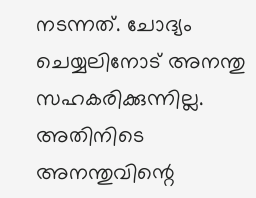നടന്നത്. ചോദ്യം ചെയ്യലിനോട് അനന്തു സഹകരിക്കുന്നില്ല. അതിനിടെ അനന്തുവിന്റെ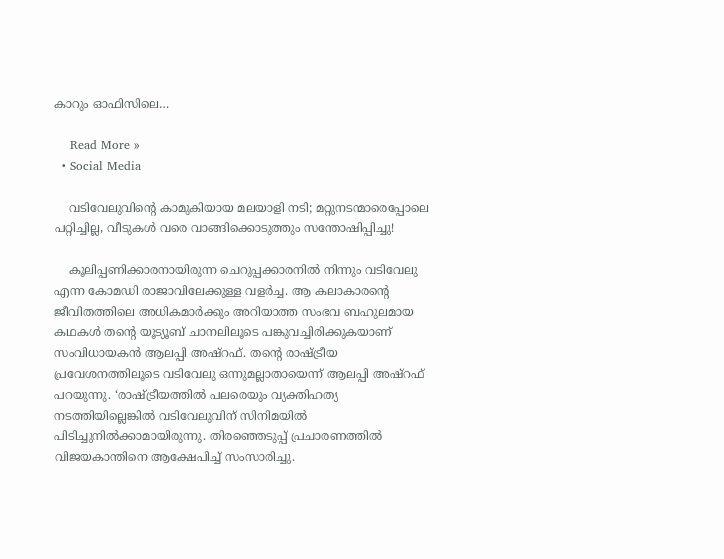കാറും ഓഫിസിലെ…

    Read More »
  • Social Media

    വടിവേലുവിന്റെ കാമുകിയായ മലയാളി നടി; മറ്റുനടന്മാരെപ്പോലെ പറ്റിച്ചില്ല, വീടുകള്‍ വരെ വാങ്ങിക്കൊടുത്തും സന്തോഷിപ്പിച്ചു!

    കൂലിപ്പണിക്കാരനായിരുന്ന ചെറുപ്പക്കാരനില്‍ നിന്നും വടിവേലു എന്ന കോമഡി രാജാവിലേക്കുള്ള വളര്‍ച്ച. ആ കലാകാരന്റെ ജീവിതത്തിലെ അധികമാര്‍ക്കും അറിയാത്ത സംഭവ ബഹുലമായ കഥകള്‍ തന്റെ യൂട്യൂബ് ചാനലിലൂടെ പങ്കുവച്ചിരിക്കുകയാണ് സംവിധായകന്‍ ആലപ്പി അഷ്‌റഫ്. തന്റെ രാഷ്ട്രീയ പ്രവേശനത്തിലൂടെ വടിവേലു ഒന്നുമല്ലാതായെന്ന് ആലപ്പി അഷ്‌റഫ് പറയുന്നു. ‘രാഷ്ട്രീയത്തില്‍ പലരെയും വ്യക്തിഹത്യ നടത്തിയില്ലെങ്കില്‍ വടിവേലുവിന് സിനിമയില്‍ പിടിച്ചുനില്‍ക്കാമായിരുന്നു. തിരഞ്ഞെടുപ്പ് പ്രചാരണത്തില്‍ വിജയകാന്തിനെ ആക്ഷേപിച്ച് സംസാരിച്ചു.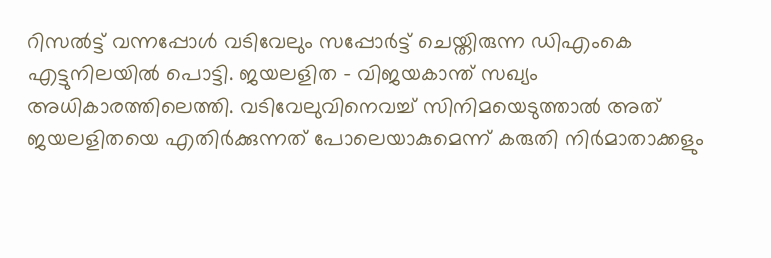റിസല്‍ട്ട് വന്നപ്പോള്‍ വടിവേലും സപ്പോര്‍ട്ട് ചെയ്തിരുന്ന ഡിഎംകെ എട്ടുനിലയില്‍ പൊട്ടി. ജയലളിത – വിജയകാന്ത് സഖ്യം അധികാരത്തിലെത്തി. വടിവേലുവിനെവച്ച് സിനിമയെടുത്താല്‍ അത് ജയലളിതയെ എതിര്‍ക്കുന്നത് പോലെയാകുമെന്ന് കരുതി നിര്‍മാതാക്കളും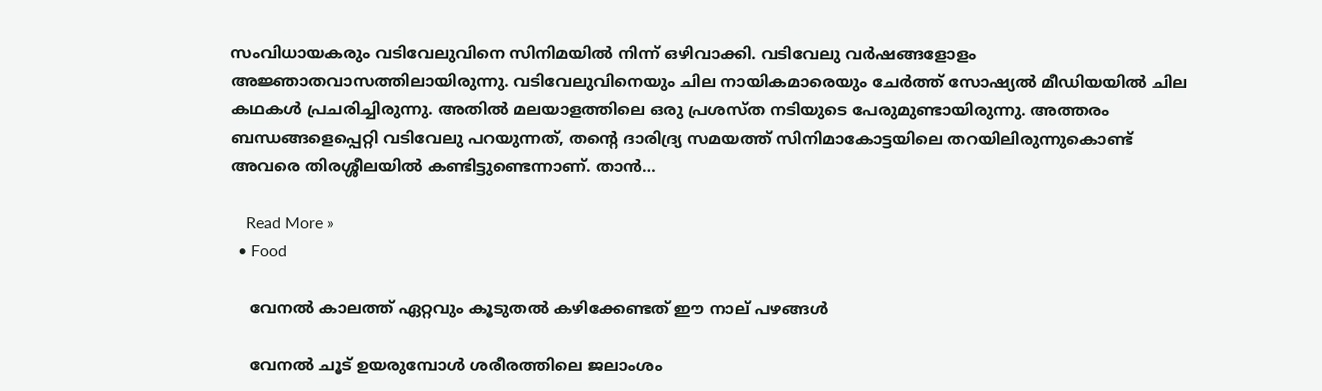സംവിധായകരും വടിവേലുവിനെ സിനിമയില്‍ നിന്ന് ഒഴിവാക്കി. വടിവേലു വര്‍ഷങ്ങളോളം അജ്ഞാതവാസത്തിലായിരുന്നു. വടിവേലുവിനെയും ചില നായികമാരെയും ചേര്‍ത്ത് സോഷ്യല്‍ മീഡിയയില്‍ ചില കഥകള്‍ പ്രചരിച്ചിരുന്നു. അതില്‍ മലയാളത്തിലെ ഒരു പ്രശസ്ത നടിയുടെ പേരുമുണ്ടായിരുന്നു. അത്തരം ബന്ധങ്ങളെപ്പെറ്റി വടിവേലു പറയുന്നത്, തന്റെ ദാരിദ്ര്യ സമയത്ത് സിനിമാകോട്ടയിലെ തറയിലിരുന്നുകൊണ്ട് അവരെ തിരശ്ശീലയില്‍ കണ്ടിട്ടുണ്ടെന്നാണ്. താന്‍…

    Read More »
  • Food

    വേനല്‍ കാലത്ത് ഏറ്റവും കൂടുതല്‍ കഴിക്കേണ്ടത് ഈ നാല് പഴങ്ങള്‍

    വേനല്‍ ചൂട് ഉയരുമ്പോള്‍ ശരീരത്തിലെ ജലാംശം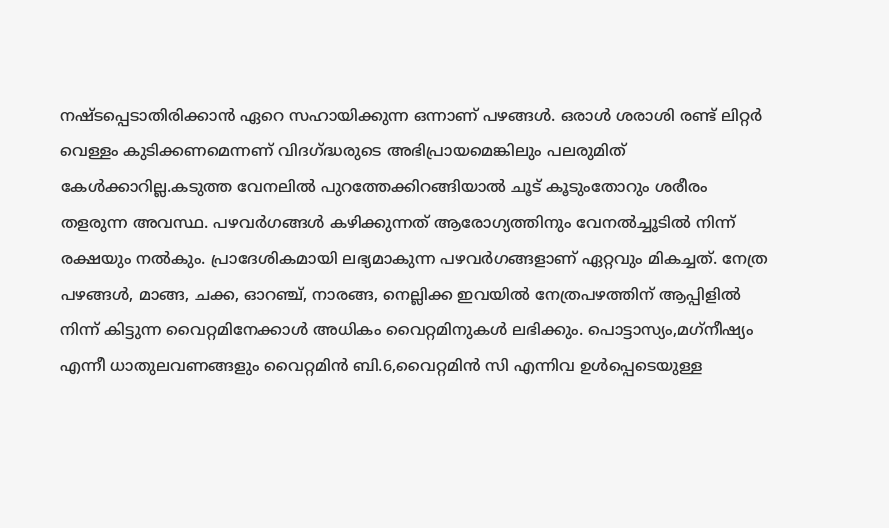നഷ്ടപ്പെടാതിരിക്കാന്‍ ഏറെ സഹായിക്കുന്ന ഒന്നാണ് പഴങ്ങള്‍. ഒരാള്‍ ശരാശി രണ്ട് ലിറ്റര്‍ വെള്ളം കുടിക്കണമെന്നണ് വിദഗ്ദ്ധരുടെ അഭിപ്രായമെങ്കിലും പലരുമിത് കേള്‍ക്കാറില്ല.കടുത്ത വേനലില്‍ പുറത്തേക്കിറങ്ങിയാല്‍ ചൂട് കൂടുംതോറും ശരീരം തളരുന്ന അവസ്ഥ. പഴവര്‍ഗങ്ങള്‍ കഴിക്കുന്നത് ആരോഗ്യത്തിനും വേനല്‍ച്ചൂടില്‍ നിന്ന് രക്ഷയും നല്‍കും. പ്രാദേശികമായി ലഭ്യമാകുന്ന പഴവര്‍ഗങ്ങളാണ് ഏറ്റവും മികച്ചത്. നേത്ര പഴങ്ങള്‍, മാങ്ങ, ചക്ക, ഓറഞ്ച്, നാരങ്ങ, നെല്ലിക്ക ഇവയില്‍ നേത്രപഴത്തിന് ആപ്പിളില്‍ നിന്ന് കിട്ടുന്ന വൈറ്റമിനേക്കാള്‍ അധികം വൈറ്റമിനുകള്‍ ലഭിക്കും. പൊട്ടാസ്യം,മഗ്‌നീഷ്യം എന്നീ ധാതുലവണങ്ങളും വൈറ്റമിന്‍ ബി.6,വൈറ്റമിന്‍ സി എന്നിവ ഉള്‍പ്പെടെയുള്ള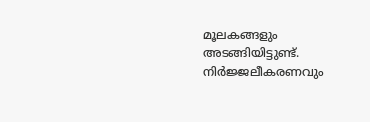മൂലകങ്ങളും അടങ്ങിയിട്ടുണ്ട്. നിര്‍ജ്ജലീകരണവും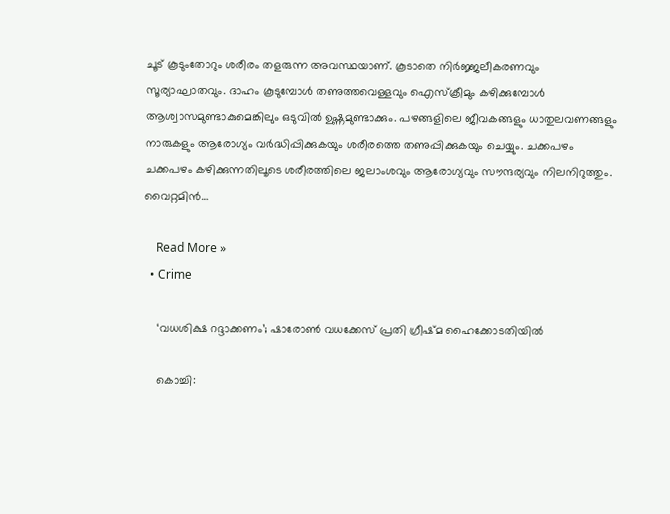ചൂട് കൂടുംതോറും ശരീരം തളരുന്ന അവസ്ഥയാണ്. കൂടാതെ നിര്‍ജ്ജലീകരണവും സൂര്യാഘാതവും. ദാഹം കൂടുമ്പോള്‍ തണുത്തവെള്ളവും ഐസ്‌ക്രീമും കഴിക്കുമ്പോള്‍ ആശ്വാസമുണ്ടാകുമെങ്കിലും ഒടുവില്‍ ഉഷ്ണമുണ്ടാക്കും. പഴങ്ങളിലെ ജീവകങ്ങളും ധാതുലവണങ്ങളും നാരുകളും ആരോഗ്യം വര്‍ദ്ധിപ്പിക്കുകയും ശരീരത്തെ തണുപ്പിക്കുകയും ചെയ്യും. ചക്കപഴം ചക്കപഴം കഴിക്കുന്നതിലൂടെ ശരീരത്തിലെ ജലാംശവും ആരോഗ്യവും സൗന്ദര്യവും നിലനിറുത്തും. വൈറ്റമിന്‍…

    Read More »
  • Crime

    ‘വധശിക്ഷ റദ്ദാക്കണം’; ഷാരോണ്‍ വധക്കേസ് പ്രതി ഗ്രീഷ്മ ഹൈക്കോടതിയില്‍

    കൊച്ചി: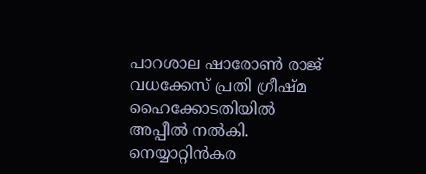പാറശാല ഷാരോണ്‍ രാജ് വധക്കേസ് പ്രതി ഗ്രീഷ്മ ഹൈക്കോടതിയില്‍ അപ്പീല്‍ നല്‍കി. നെയ്യാറ്റിന്‍കര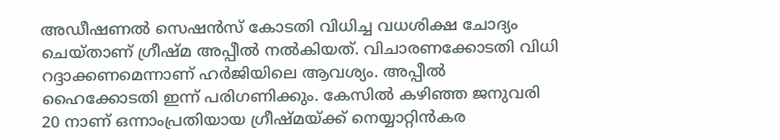അഡീഷണല്‍ സെഷന്‍സ് കോടതി വിധിച്ച വധശിക്ഷ ചോദ്യം ചെയ്താണ് ഗ്രീഷ്മ അപ്പീല്‍ നല്‍കിയത്. വിചാരണക്കോടതി വിധി റദ്ദാക്കണമെന്നാണ് ഹര്‍ജിയിലെ ആവശ്യം. അപ്പീല്‍ ഹൈക്കോടതി ഇന്ന് പരിഗണിക്കും. കേസില്‍ കഴിഞ്ഞ ജനുവരി 20 നാണ് ഒന്നാംപ്രതിയായ ഗ്രീഷ്മയ്ക്ക് നെയ്യാറ്റിന്‍കര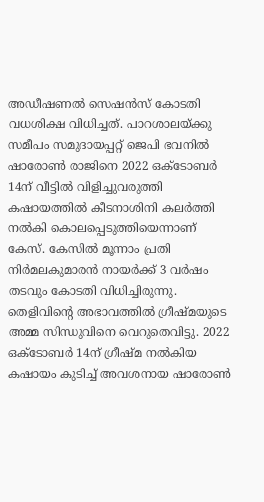അഡീഷണല്‍ സെഷന്‍സ് കോടതി വധശിക്ഷ വിധിച്ചത്. പാറശാലയ്ക്കു സമീപം സമുദായപ്പറ്റ് ജെപി ഭവനില്‍ ഷാരോണ്‍ രാജിനെ 2022 ഒക്ടോബര്‍ 14ന് വീട്ടില്‍ വിളിച്ചുവരുത്തി കഷായത്തില്‍ കീടനാശിനി കലര്‍ത്തി നല്‍കി കൊലപ്പെടുത്തിയെന്നാണ് കേസ്. കേസില്‍ മൂന്നാം പ്രതി നിര്‍മലകുമാരന്‍ നായര്‍ക്ക് 3 വര്‍ഷം തടവും കോടതി വിധിച്ചിരുന്നു. തെളിവിന്റെ അഭാവത്തില്‍ ഗ്രീഷ്മയുടെ അമ്മ സിന്ധുവിനെ വെറുതെവിട്ടു. 2022 ഒക്ടോബര്‍ 14ന് ഗ്രീഷ്മ നല്‍കിയ കഷായം കുടിച്ച് അവശനായ ഷാരോണ്‍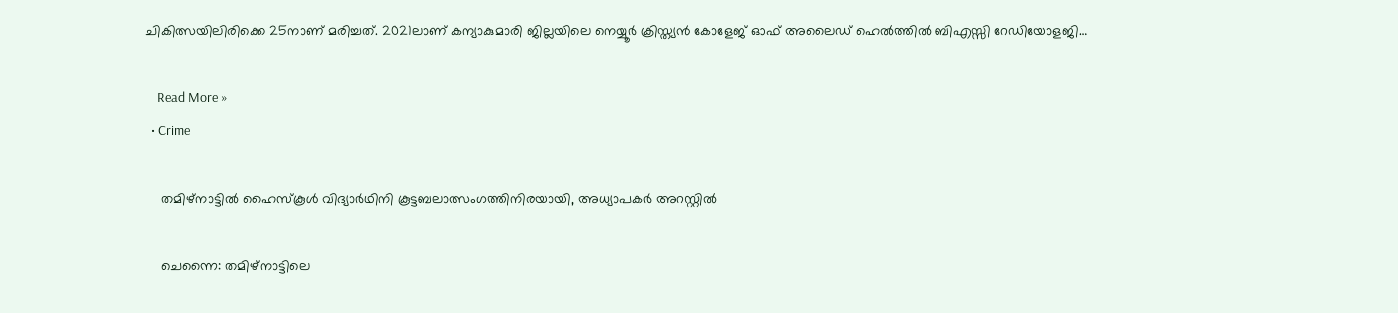ചികിത്സയിലിരിക്കെ 25നാണ് മരിച്ചത്. 2021ലാണ് കന്യാകുമാരി ജില്ലയിലെ നെയ്യൂര്‍ ക്രിസ്ത്യന്‍ കോളേജ് ഓഫ് അലൈഡ് ഹെല്‍ത്തില്‍ ബിഎസ്സി റേഡിയോളജി…

    Read More »
  • Crime

    തമിഴ്നാട്ടില്‍ ഹൈസ്‌കൂള്‍ വിദ്യാര്‍ഥിനി കൂട്ടബലാത്സംഗത്തിനിരയായി, അധ്യാപകര്‍ അറസ്റ്റില്‍

    ചെന്നൈ: തമിഴ്നാട്ടിലെ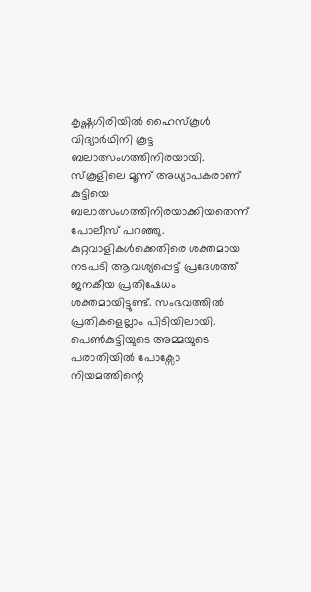കൃഷ്ണഗിരിയില്‍ ഹൈസ്‌കൂള്‍ വിദ്യാര്‍ഥിനി കൂട്ട ബലാത്സംഗത്തിനിരയായി. സ്‌കൂളിലെ മൂന്ന് അധ്യാപകരാണ് കുട്ടിയെ ബലാത്സംഗത്തിനിരയാക്കിയതെന്ന് പോലീസ് പറഞ്ഞു. കുറ്റവാളികള്‍ക്കെതിരെ ശക്തമായ നടപടി ആവശ്യപ്പെട്ട് പ്രദേശത്ത് ജനകീയ പ്രതിഷേധം ശക്തമായിട്ടുണ്ട്. സംഭവത്തില്‍ പ്രതികളെല്ലാം പിടിയിലായി. പെണ്‍കുട്ടിയുടെ അമ്മയുടെ പരാതിയില്‍ പോക്സോ നിയമത്തിന്റെ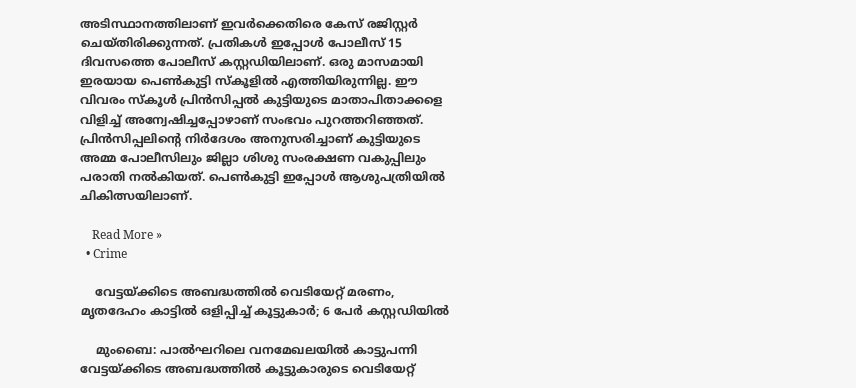അടിസ്ഥാനത്തിലാണ് ഇവര്‍ക്കെതിരെ കേസ് രജിസ്റ്റര്‍ ചെയ്തിരിക്കുന്നത്. പ്രതികള്‍ ഇപ്പോള്‍ പോലീസ് 15 ദിവസത്തെ പോലീസ് കസ്റ്റഡിയിലാണ്. ഒരു മാസമായി ഇരയായ പെണ്‍കുട്ടി സ്‌കൂളില്‍ എത്തിയിരുന്നില്ല. ഈ വിവരം സ്‌കൂള്‍ പ്രിന്‍സിപ്പല്‍ കുട്ടിയുടെ മാതാപിതാക്കളെ വിളിച്ച് അന്വേഷിച്ചപ്പോഴാണ് സംഭവം പുറത്തറിഞ്ഞത്. പ്രിന്‍സിപ്പലിന്റെ നിര്‍ദേശം അനുസരിച്ചാണ് കുട്ടിയുടെ അമ്മ പോലീസിലും ജില്ലാ ശിശു സംരക്ഷണ വകുപ്പിലും പരാതി നല്‍കിയത്. പെണ്‍കുട്ടി ഇപ്പോള്‍ ആശുപത്രിയില്‍ ചികിത്സയിലാണ്.

    Read More »
  • Crime

    വേട്ടയ്ക്കിടെ അബദ്ധത്തില്‍ വെടിയേറ്റ് മരണം, മൃതദേഹം കാട്ടില്‍ ഒളിപ്പിച്ച് കൂട്ടുകാര്‍; 6 പേര്‍ കസ്റ്റഡിയില്‍

    മുംബൈ: പാല്‍ഘറിലെ വനമേഖലയില്‍ കാട്ടുപന്നി വേട്ടയ്ക്കിടെ അബദ്ധത്തില്‍ കൂട്ടുകാരുടെ വെടിയേറ്റ്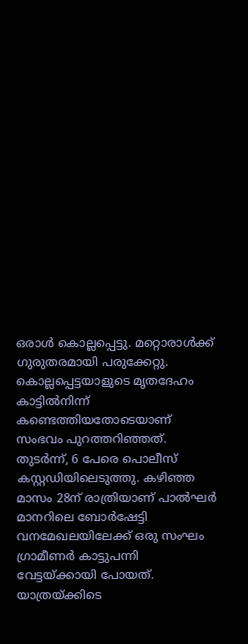ഒരാള്‍ കൊല്ലപ്പെട്ടു. മറ്റൊരാള്‍ക്ക് ഗുരുതരമായി പരുക്കേറ്റു. കൊല്ലപ്പെട്ടയാളുടെ മൃതദേഹം കാട്ടില്‍നിന്ന് കണ്ടെത്തിയതോടെയാണ് സംഭവം പുറത്തറിഞ്ഞത്. തുടര്‍ന്ന്, 6 പേരെ പൊലീസ് കസ്റ്റഡിയിലെടുത്തു. കഴിഞ്ഞ മാസം 28ന് രാത്രിയാണ് പാല്‍ഘര്‍ മാനറിലെ ബോര്‍ഷേട്ടി വനമേഖലയിലേക്ക് ഒരു സംഘം ഗ്രാമീണര്‍ കാട്ടുപന്നി വേട്ടയ്ക്കായി പോയത്. യാത്രയ്ക്കിടെ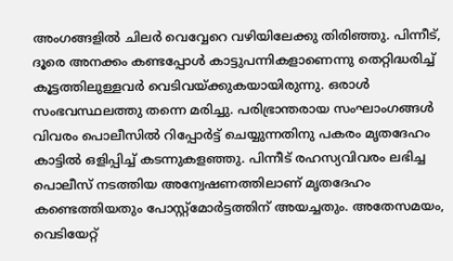അംഗങ്ങളില്‍ ചിലര്‍ വെവ്വേറെ വഴിയിലേക്കു തിരിഞ്ഞു. പിന്നീട്, ദൂരെ അനക്കം കണ്ടപ്പോള്‍ കാട്ടുപന്നികളാണെന്നു തെറ്റിദ്ധരിച്ച് കൂട്ടത്തിലുള്ളവര്‍ വെടിവയ്ക്കുകയായിരുന്നു. ഒരാള്‍ സംഭവസ്ഥലത്തു തന്നെ മരിച്ചു. പരിഭ്രാന്തരായ സംഘാംഗങ്ങള്‍ വിവരം പൊലീസില്‍ റിപ്പോര്‍ട്ട് ചെയ്യുന്നതിനു പകരം മൃതദേഹം കാട്ടില്‍ ഒളിപ്പിച്ച് കടന്നുകളഞ്ഞു. പിന്നീട് രഹസ്യവിവരം ലഭിച്ച പൊലീസ് നടത്തിയ അന്വേഷണത്തിലാണ് മൃതദേഹം കണ്ടെത്തിയതും പോസ്റ്റ്‌മോര്‍ട്ടത്തിന് അയച്ചതും. അതേസമയം, വെടിയേറ്റ്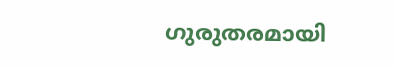ഗുരുതരമായി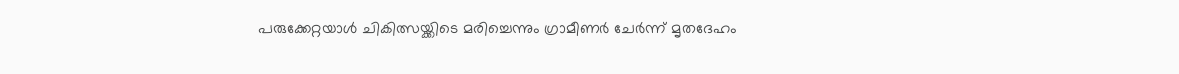പരുക്കേറ്റയാള്‍ ചികിത്സയ്ക്കിടെ മരിച്ചെന്നും ഗ്രാമീണര്‍ ചേര്‍ന്ന് മൃതദേഹം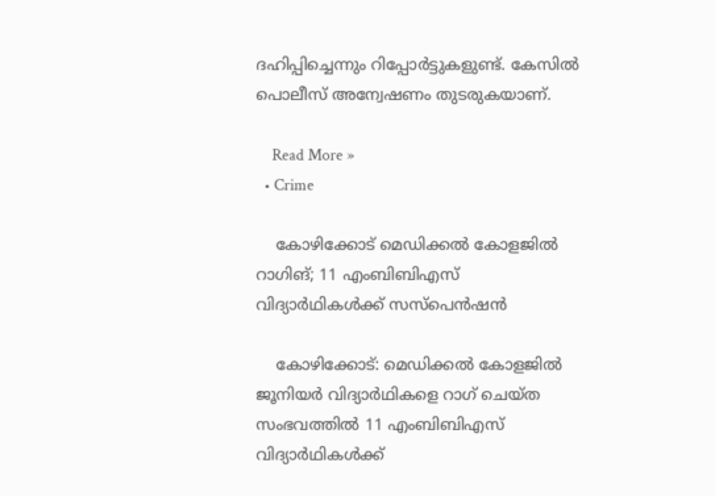ദഹിപ്പിച്ചെന്നും റിപ്പോര്‍ട്ടുകളുണ്ട്. കേസില്‍ പൊലീസ് അന്വേഷണം തുടരുകയാണ്.

    Read More »
  • Crime

    കോഴിക്കോട് മെഡിക്കല്‍ കോളജില്‍ റാഗിങ്; 11 എംബിബിഎസ് വിദ്യാര്‍ഥികള്‍ക്ക് സസ്‌പെന്‍ഷന്‍

    കോഴിക്കോട്: മെഡിക്കല്‍ കോളജില്‍ ജൂനിയര്‍ വിദ്യാര്‍ഥികളെ റാഗ് ചെയ്ത സംഭവത്തില്‍ 11 എംബിബിഎസ് വിദ്യാര്‍ഥികള്‍ക്ക്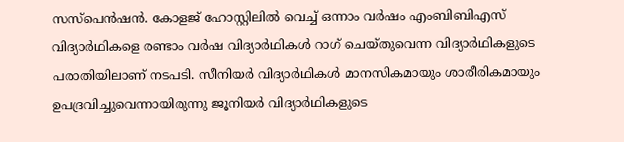സസ്‌പെന്‍ഷന്‍. കോളജ് ഹോസ്റ്റിലില്‍ വെച്ച് ഒന്നാം വര്‍ഷം എംബിബിഎസ് വിദ്യാര്‍ഥികളെ രണ്ടാം വര്‍ഷ വിദ്യാര്‍ഥികള്‍ റാഗ് ചെയ്തുവെന്ന വിദ്യാര്‍ഥികളുടെ പരാതിയിലാണ് നടപടി. സീനിയര്‍ വിദ്യാര്‍ഥികള്‍ മാനസികമായും ശാരീരികമായും ഉപദ്രവിച്ചുവെന്നായിരുന്നു ജൂനിയര്‍ വിദ്യാര്‍ഥികളുടെ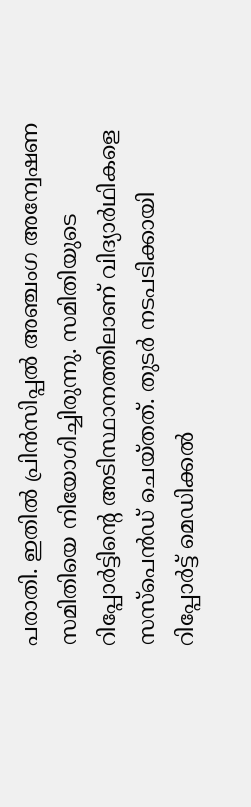പരാതി. ഇതില്‍ പ്രിന്‍സിപ്പല്‍ അഞ്ചംഗ അന്വേഷണ സമിതിയെ നിയോഗിച്ചിരുന്നു. സമിതിയുടെ റിപ്പോര്‍ട്ടിന്റെ അടിസ്ഥാനത്തിലാണ് വിദ്യാര്‍ഥികളെ സസ്‌പെന്‍ഡ് ചെയ്തത്. തുടര്‍ നടപടിക്കായി റിപ്പോര്‍ട്ട് മെഡിക്കല്‍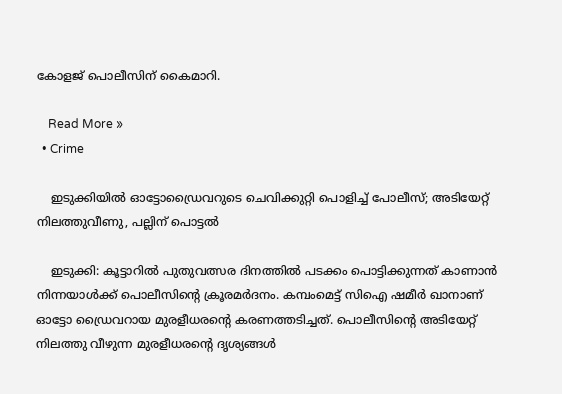കോളജ് പൊലീസിന് കൈമാറി.

    Read More »
  • Crime

    ഇടുക്കിയില്‍ ഓട്ടോഡ്രൈവറുടെ ചെവിക്കുറ്റി പൊളിച്ച് പോലീസ്; അടിയേറ്റ് നിലത്തുവീണു, പല്ലിന് പൊട്ടല്‍

    ഇടുക്കി: കൂട്ടാറില്‍ പുതുവത്സര ദിനത്തില്‍ പടക്കം പൊട്ടിക്കുന്നത് കാണാന്‍ നിന്നയാള്‍ക്ക് പൊലീസിന്റെ ക്രൂരമര്‍ദനം. കമ്പംമെട്ട് സിഐ ഷമീര്‍ ഖാനാണ് ഓട്ടോ ഡ്രൈവറായ മുരളീധരന്റെ കരണത്തടിച്ചത്. പൊലീസിന്റെ അടിയേറ്റ് നിലത്തു വീഴുന്ന മുരളീധരന്റെ ദൃശ്യങ്ങള്‍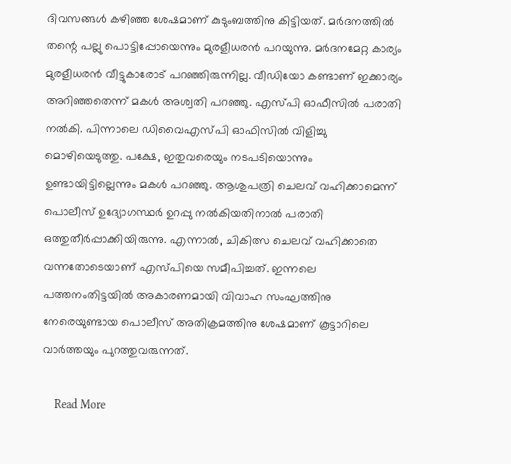ദിവസങ്ങള്‍ കഴിഞ്ഞ ശേഷമാണ് കുടുംബത്തിനു കിട്ടിയത്. മര്‍ദനത്തില്‍ തന്റെ പല്ലു പൊട്ടിപ്പോയെന്നും മുരളീധരന്‍ പറയുന്നു. മര്‍ദനമേറ്റ കാര്യം മുരളീധരന്‍ വീട്ടുകാരോട് പറഞ്ഞിരുന്നില്ല. വീഡിയോ കണ്ടാണ് ഇക്കാര്യം അറിഞ്ഞതെന്ന് മകള്‍ അശ്വതി പറഞ്ഞു. എസ്പി ഓഫീസില്‍ പരാതി നല്‍കി. പിന്നാലെ ഡിവൈഎസ്പി ഓഫിസില്‍ വിളിച്ചു മൊഴിയെടുത്തു. പക്ഷേ, ഇതുവരെയും നടപടിയൊന്നും ഉണ്ടായിട്ടില്ലെന്നും മകള്‍ പറഞ്ഞു. ആശുപത്രി ചെലവ് വഹിക്കാമെന്ന് പൊലീസ് ഉദ്യോഗസ്ഥര്‍ ഉറപ്പു നല്‍കിയതിനാല്‍ പരാതി ഒത്തുതീര്‍പ്പാക്കിയിരുന്നു. എന്നാല്‍, ചികിത്സ ചെലവ് വഹിക്കാതെ വന്നതോടെയാണ് എസ്പിയെ സമീപിച്ചത്. ഇന്നലെ പത്തനംതിട്ടയില്‍ അകാരണമായി വിവാഹ സംഘത്തിനു നേരെയുണ്ടായ പൊലീസ് അതിക്രമത്തിനു ശേഷമാണ് കൂട്ടാറിലെ വാര്‍ത്തയും പുറത്തുവരുന്നത്.

    Read More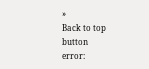»
Back to top button
error: